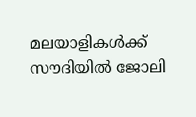മലയാളികള്‍ക്ക് സൗദിയില്‍ ജോലി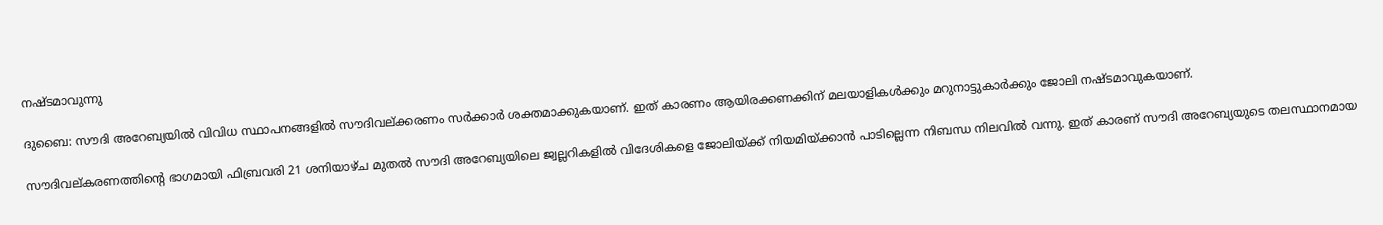നഷ്ടമാവുന്നു

ദുബൈ: സൗദി അറേബ്യയില്‍ വിവിധ സ്ഥാപനങ്ങളില്‍ സൗദിവല്ക്കരണം സര്‍ക്കാര്‍ ശക്തമാക്കുകയാണ്. ഇത് കാരണം ആയിരക്കണക്കിന് മലയാളികള്‍ക്കും മറുനാട്ടുകാര്‍ക്കും ജോലി നഷ്ടമാവുകയാണ്.

സൗദിവല്കരണത്തിന്റെ ഭാഗമായി ഫിബ്രവരി 21 ശനിയാഴ്ച മുതല്‍ സൗദി അറേബ്യയിലെ ജ്വല്ലറികളില്‍ വിദേശികളെ ജോലിയ്ക്ക് നിയമിയ്ക്കാന്‍ പാടില്ലെന്ന നിബന്ധ നിലവില്‍ വന്നു. ഇത് കാരണ് സൗദി അറേബ്യയുടെ തലസ്ഥാനമായ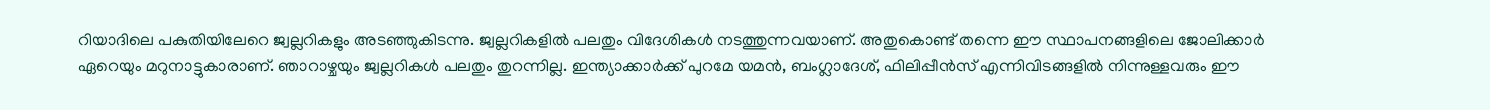റിയാദിലെ പകുതിയിലേറെ ജ്വല്ലറികളും അടഞ്ഞുകിടന്നു. ജ്വല്ലറികളില്‍ പലതും വിദേശികള്‍ നടത്തുന്നവയാണ്. അതുകൊണ്ട് തന്നെ ഈ സ്ഥാപനങ്ങളിലെ ജോലിക്കാര്‍ ഏറെയും മറുനാട്ടുകാരാണ്. ഞാറാഴ്ചയും ജ്വല്ലറികള്‍ പലതും തുറന്നില്ല. ഇന്ത്യാക്കാര്‍ക്ക് പുറമേ യമന്‍, ബംഗ്ലാദേശ്, ഫിലിപ്പീന്‍സ് എന്നിവിടങ്ങളില്‍ നിന്നുള്ളവരും ഈ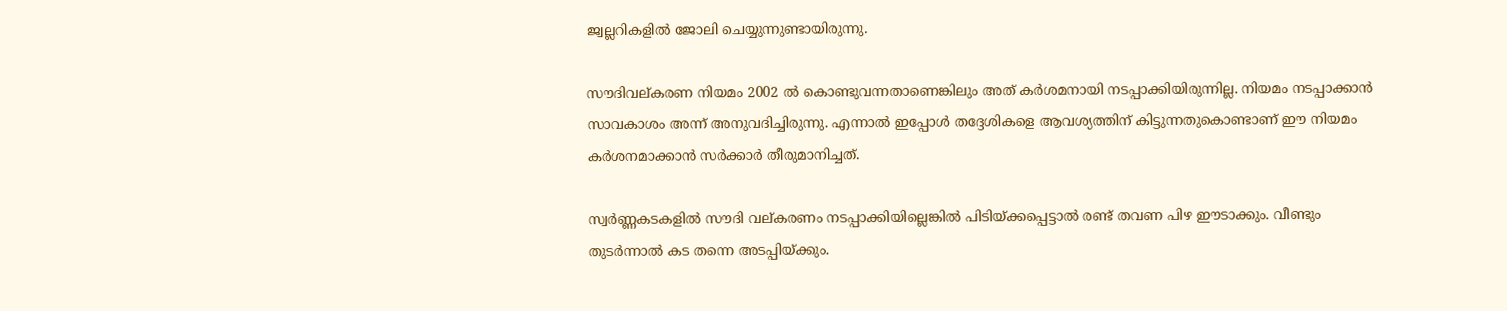ജ്വല്ലറികളില്‍ ജോലി ചെയ്യുന്നുണ്ടായിരുന്നു.

സൗദിവല്കരണ നിയമം 2002 ല്‍ കൊണ്ടുവന്നതാണെങ്കിലും അത് കര്‍ശമനായി നടപ്പാക്കിയിരുന്നില്ല. നിയമം നടപ്പാക്കാന്‍ സാവകാശം അന്ന് അനുവദിച്ചിരുന്നു. എന്നാല്‍ ഇപ്പോള്‍ തദ്ദേശികളെ ആവശ്യത്തിന് കിട്ടുന്നതുകൊണ്ടാണ് ഈ നിയമം കര്‍ശനമാക്കാന്‍ സര്‍ക്കാര്‍ തീരുമാനിച്ചത്.

സ്വര്‍ണ്ണകടകളില്‍ സൗദി വല്കരണം നടപ്പാക്കിയില്ലെങ്കില്‍ പിടിയ്ക്കപ്പെട്ടാല്‍ രണ്ട് തവണ പിഴ ഈടാക്കും. വീണ്ടും തുടര്‍ന്നാല്‍ കട തന്നെ അടപ്പിയ്ക്കും.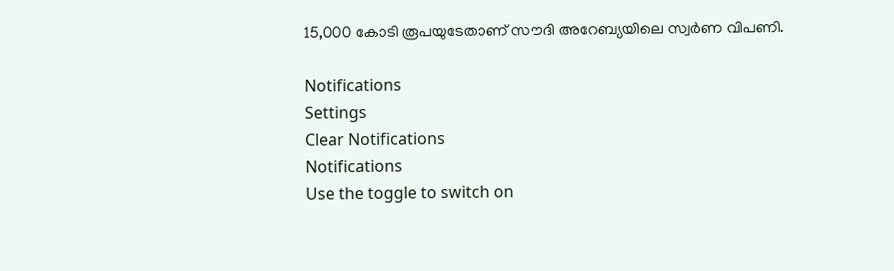15,000 കോടി രൂപയുടേതാണ് സൗദി അറേബ്യയിലെ സ്വര്‍ണ വിപണി.

Notifications
Settings
Clear Notifications
Notifications
Use the toggle to switch on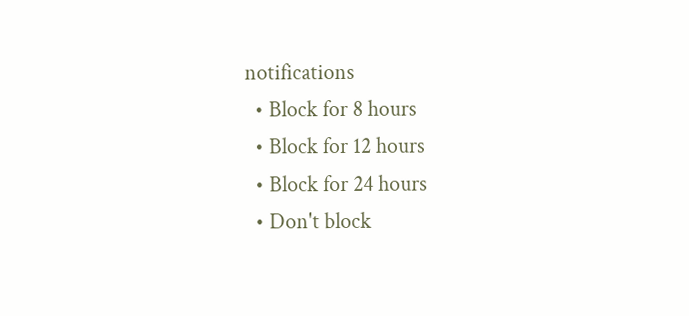notifications
  • Block for 8 hours
  • Block for 12 hours
  • Block for 24 hours
  • Don't block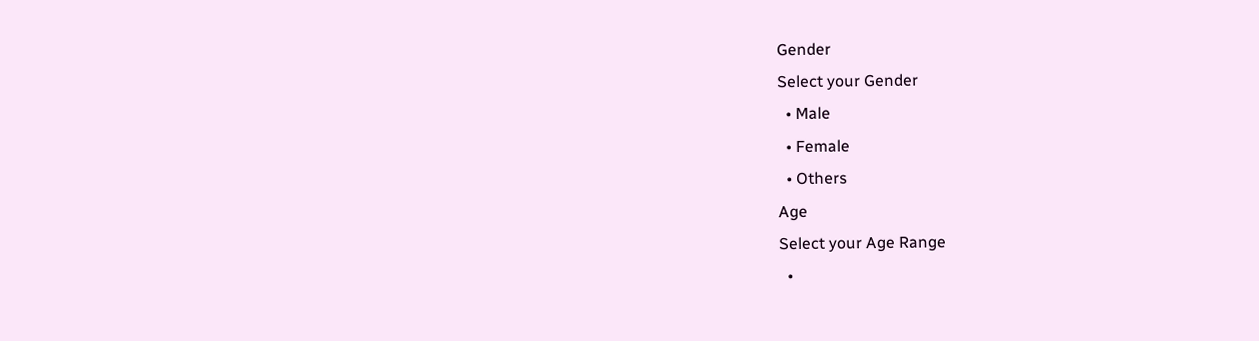Gender
Select your Gender
  • Male
  • Female
  • Others
Age
Select your Age Range
  •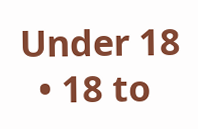Under 18
  • 18 to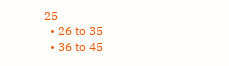25
  • 26 to 35
  • 36 to 45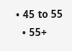• 45 to 55
  • 55+